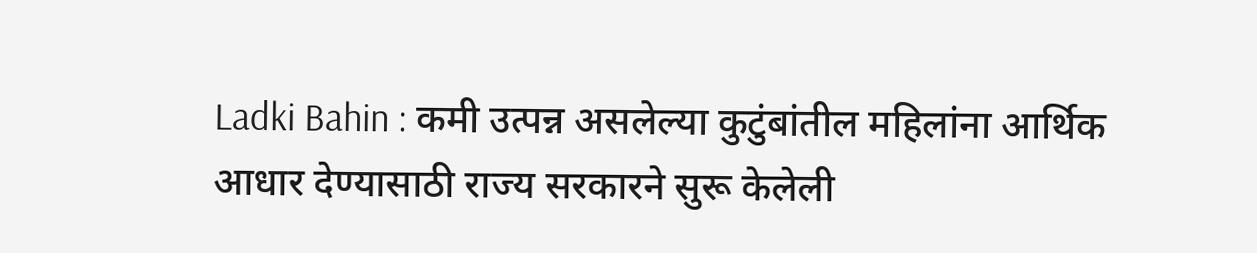Ladki Bahin : कमी उत्पन्न असलेल्या कुटुंबांतील महिलांना आर्थिक आधार देण्यासाठी राज्य सरकारने सुरू केलेली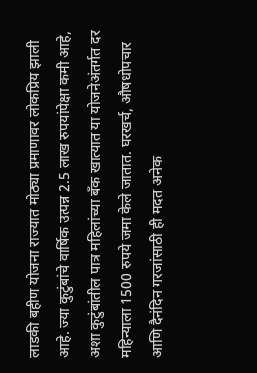लाडकी बहीण योजना राज्यात मोठ्या प्रमाणावर लोकप्रिय झाली आहे. ज्या कुटुंबांचे वार्षिक उत्पन्न 2.5 लाख रुपयांपेक्षा कमी आहे, अशा कुटुंबांतील पात्र महिलांच्या बँक खात्यात या योजनेअंतर्गत दर महिन्याला 1500 रुपये जमा केले जातात. घरखर्च, औषधोपचार आणि दैनंदिन गरजांसाठी ही मदत अनेक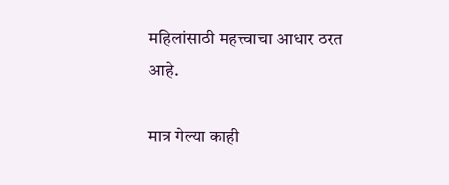महिलांसाठी महत्त्वाचा आधार ठरत आहे.

मात्र गेल्या काही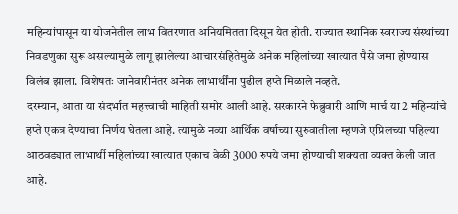महिन्यांपासून या योजनेतील लाभ वितरणात अनियमितता दिसून येत होती. राज्यात स्थानिक स्वराज्य संस्थांच्या निवडणुका सुरू असल्यामुळे लागू झालेल्या आचारसंहितेमुळे अनेक महिलांच्या खात्यात पैसे जमा होण्यास विलंब झाला. विशेषतः जानेवारीनंतर अनेक लाभार्थींना पुढील हप्ते मिळाले नव्हते.
दरम्यान, आता या संदर्भात महत्त्वाची माहिती समोर आली आहे. सरकारने फेब्रुवारी आणि मार्च या 2 महिन्यांचे हप्ते एकत्र देण्याचा निर्णय घेतला आहे. त्यामुळे नव्या आर्थिक वर्षाच्या सुरुवातीला म्हणजे एप्रिलच्या पहिल्या आठवड्यात लाभार्थी महिलांच्या खात्यात एकाच वेळी 3000 रुपये जमा होण्याची शक्यता व्यक्त केली जात आहे.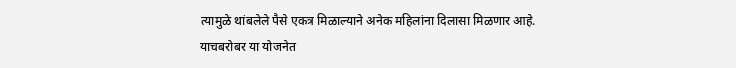त्यामुळे थांबलेले पैसे एकत्र मिळाल्याने अनेक महिलांना दिलासा मिळणार आहे.
याचबरोबर या योजनेत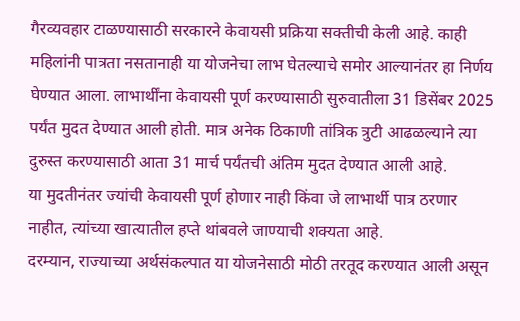गैरव्यवहार टाळण्यासाठी सरकारने केवायसी प्रक्रिया सक्तीची केली आहे. काही महिलांनी पात्रता नसतानाही या योजनेचा लाभ घेतल्याचे समोर आल्यानंतर हा निर्णय घेण्यात आला. लाभार्थींना केवायसी पूर्ण करण्यासाठी सुरुवातीला 31 डिसेंबर 2025 पर्यंत मुदत देण्यात आली होती. मात्र अनेक ठिकाणी तांत्रिक त्रुटी आढळल्याने त्या दुरुस्त करण्यासाठी आता 31 मार्च पर्यंतची अंतिम मुदत देण्यात आली आहे.
या मुदतीनंतर ज्यांची केवायसी पूर्ण होणार नाही किंवा जे लाभार्थी पात्र ठरणार नाहीत, त्यांच्या खात्यातील हप्ते थांबवले जाण्याची शक्यता आहे.
दरम्यान, राज्याच्या अर्थसंकल्पात या योजनेसाठी मोठी तरतूद करण्यात आली असून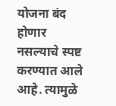योजना बंद होणार नसल्याचे स्पष्ट करण्यात आले आहे. त्यामुळे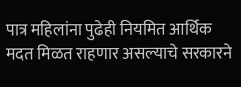पात्र महिलांना पुढेही नियमित आर्थिक मदत मिळत राहणार असल्याचे सरकारने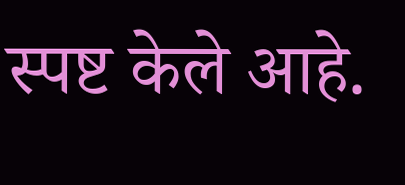स्पष्ट केले आहे.